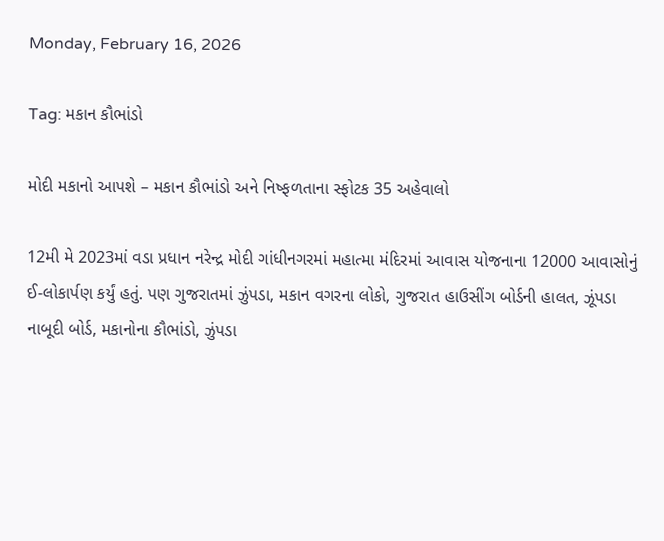Monday, February 16, 2026

Tag: મકાન કૌભાંડો

મોદી મકાનો આપશે – મકાન કૌભાંડો અને નિષ્ફળતાના સ્ફોટક 35 અહેવાલો

12મી મે 2023માં વડા પ્રધાન નરેન્દ્ર મોદી ગાંધીનગરમાં મહાત્મા મંદિરમાં આવાસ યોજનાના 12000 આવાસોનું ઈ-લોકાર્પણ કર્યું હતું. પણ ગુજરાતમાં ઝુંપડા, મકાન વગરના લોકો, ગુજરાત હાઉસીંગ બોર્ડની હાલત, ઝૂંપડા નાબૂદી બોર્ડ, મકાનોના કૌભાંડો, ઝુંપડા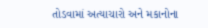તોડવામાં અત્યાચારો અને મકાનોના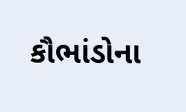કૌભાંડોના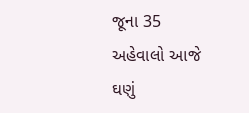જૂના 35 અહેવાલો આજે ઘણું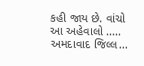કહી જાય છે. વાંચો આ અહેવાલો ..... અમદાવાદ જિલ્લ...